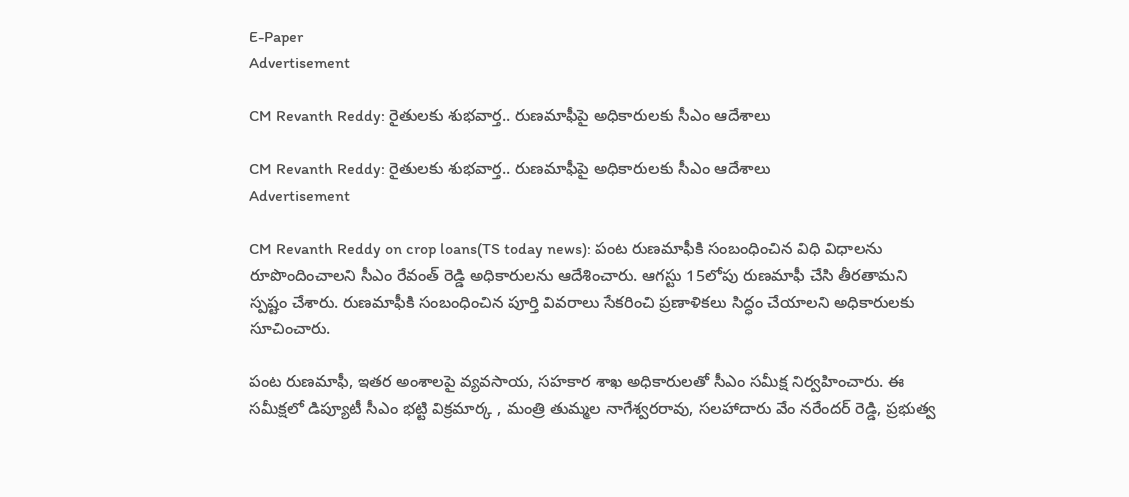E-Paper
Advertisement

CM Revanth Reddy: రైతులకు శుభవార్త.. రుణమాఫీపై అధికారులకు సీఎం ఆదేశాలు

CM Revanth Reddy: రైతులకు శుభవార్త.. రుణమాఫీపై అధికారులకు సీఎం ఆదేశాలు
Advertisement

CM Revanth Reddy on crop loans(TS today news): పంట రుణమాఫీకి సంబంధించిన విధి విధాలను రూపొందించాలని సీఎం రేవంత్ రెడ్డి అధికారులను ఆదేశించారు. ఆగస్టు 15లోపు రుణమాఫీ చేసి తీరతామని స్పష్టం చేశారు. రుణమాఫీకి సంబంధించిన పూర్తి వివరాలు సేకరించి ప్రణాళికలు సిద్ధం చేయాలని అధికారులకు సూచించారు.

పంట రుణమాఫీ, ఇతర అంశాలపై వ్యవసాయ, సహకార శాఖ అధికారులతో సీఎం సమీక్ష నిర్వహించారు. ఈ సమీక్షలో డిప్యూటీ సీఎం భట్టి విక్రమార్క , మంత్రి తుమ్మల నాగేశ్వరరావు, సలహాదారు వేం నరేందర్ రెడ్డి, ప్రభుత్వ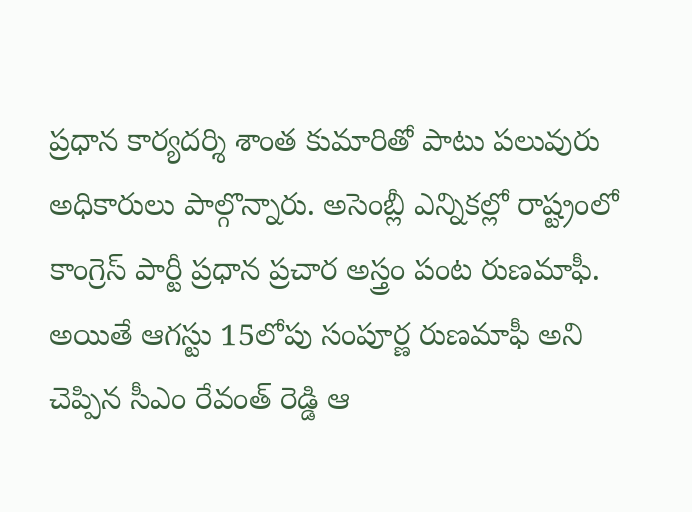ప్రధాన కార్యదర్శి శాంత కుమారితో పాటు పలువురు అధికారులు పాల్గొన్నారు. అసెంబ్లీ ఎన్నికల్లో రాష్ట్రంలో కాంగ్రెస్ పార్టీ ప్రధాన ప్రచార అస్త్రం పంట రుణమాఫీ. అయితే ఆగస్టు 15లోపు సంపూర్ణ రుణమాఫీ అని చెప్పిన సీఎం రేవంత్ రెడ్డి ఆ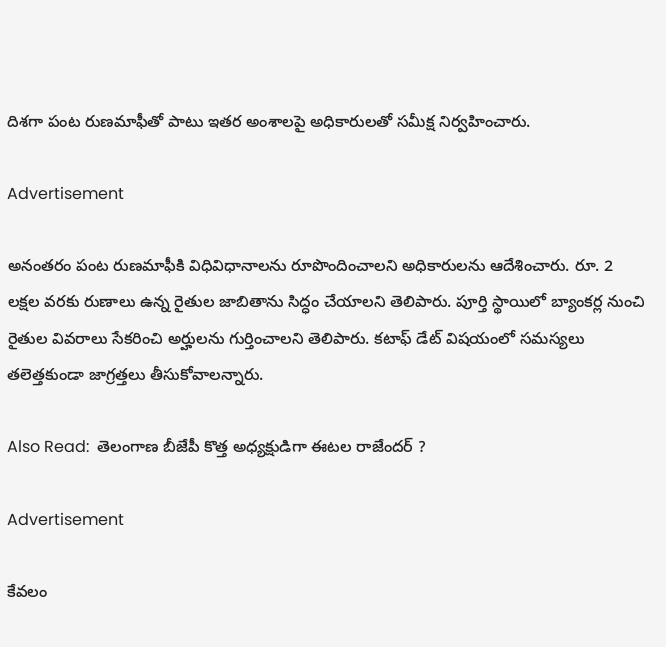దిశగా పంట రుణమాఫీతో పాటు ఇతర అంశాలపై అధికారులతో సమీక్ష నిర్వహించారు.

Advertisement

అనంతరం పంట రుణమాఫీకి విధివిధానాలను రూపొందించాలని అధికారులను ఆదేశించారు. రూ. 2 లక్షల వరకు రుణాలు ఉన్న రైతుల జాబితాను సిద్ధం చేయాలని తెలిపారు. పూర్తి స్థాయిలో బ్యాంకర్ల నుంచి రైతుల వివరాలు సేకరించి అర్హులను గుర్తించాలని తెలిపారు. కటాఫ్ డేట్ విషయంలో సమస్యలు తలెత్తకుండా జాగ్రత్తలు తీసుకోవాలన్నారు.

Also Read:  తెలంగాణ బీజేపీ కొత్త అధ్యక్షుడిగా ఈటల రాజేందర్ ?

Advertisement

కేవలం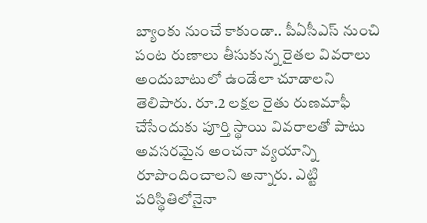బ్యాంకు నుంచే కాకుండా.. పీఏసీఎస్ నుంచి పంట రుణాలు తీసుకున్న రైతల వివరాలు అందుబాటులో ఉండేలా చూడాలని తెలిపారు. రూ.2 లక్షల రైతు రుణమాఫీ చేసేందుకు పూర్తి స్థాయి వివరాలతో పాటు అవసరమైన అంచనా వ్యయాన్ని రూపొందించాలని అన్నారు. ఎట్టి పరిస్థితిలోనైనా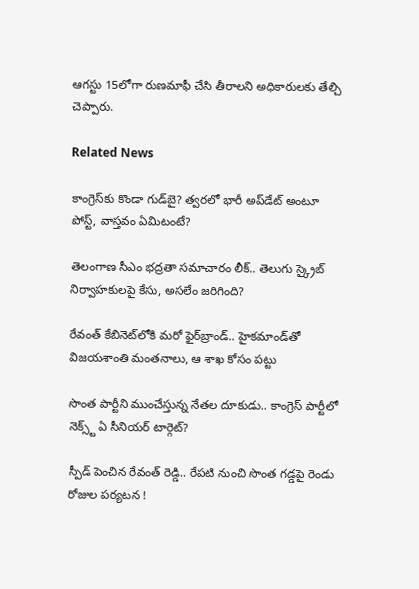ఆగస్టు 15లోగా రుణమాఫీ చేసి తీరాలని అధికారులకు తేల్చి చెప్పారు.

Related News

కాంగ్రెస్‌కు కొండా‌ గుడ్‌బై? త్వరలో భారీ అప్‌డేట్ అంటూ పోస్ట్, వాస్తవం ఏమిటంటే?

తెలంగాణ సీఎం భద్రతా సమాచారం లీక్.. తెలుగు స్క్రైబ్ నిర్వాహకులపై కేసు, అసలేం జరిగింది?

రేవంత్‌ కేబినెట్‌లోకి మరో ఫైర్‌బ్రాండ్.. హైకమాండ్‌తో విజయశాంతి మంతనాలు, ఆ శాఖ కోసం పట్టు

సొంత పార్టీని ముంచేస్తున్న నేతల దూకుడు.. కాంగ్రెస్‌ పార్టీలో నెక్స్ట్ ఏ సీనియర్ టార్గెట్?

స్పీడ్ పెంచిన రేవంత్ రెడ్డి.. రేపటి నుంచి సొంత గడ్డపై రెండు రోజుల పర్యటన !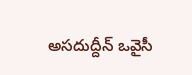అసదుద్దీన్ ఒవైసీ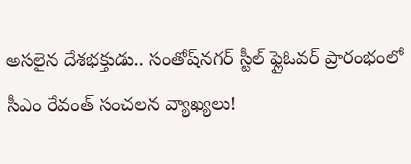అసలైన దేశభక్తుడు.. సంతోష్‌నగర్ స్టీల్ ఫ్లైఓవర్ ప్రారంభంలో సీఎం రేవంత్ సంచలన వ్యాఖ్యలు!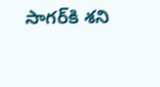సాగర్‌కి శని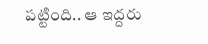పట్టింది.. ఆ ఇద్దరు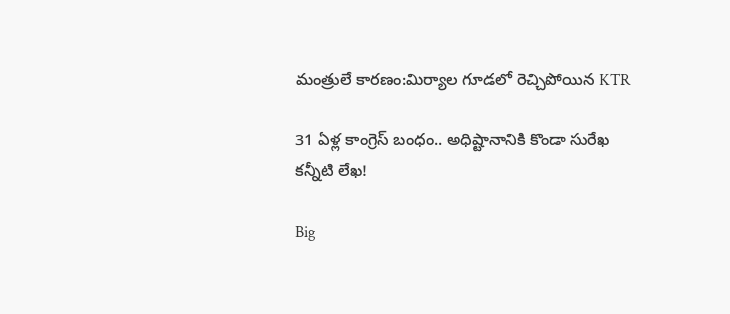మంత్రులే కారణం:మిర్యాల గూడలో రెచ్చిపోయిన KTR

31 ఏళ్ల కాంగ్రెస్ బంధం.. అధిష్టానానికి కొండా సురేఖ కన్నీటి లేఖ!

Big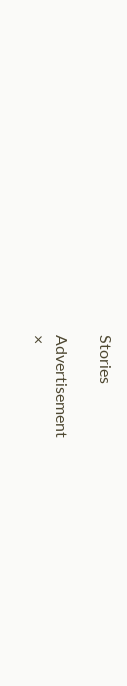Stories

Advertisement
×